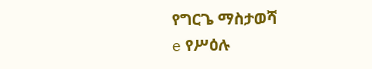የግርጌ ማስታወሻ
e የሥዕሉ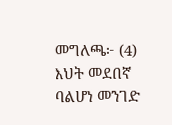መግለጫ፦ (4) እህት መደበኛ ባልሆነ መንገድ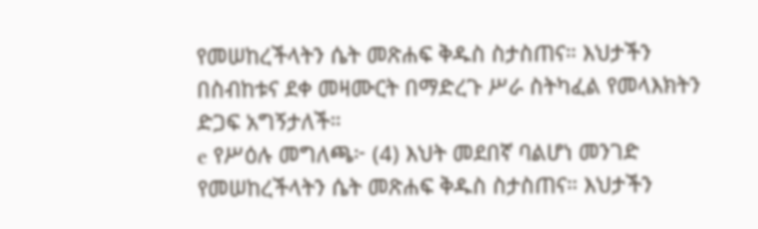የመሠከረችላትን ሴት መጽሐፍ ቅዱስ ስታስጠና። እህታችን በስብከቱና ደቀ መዛሙርት በማድረጉ ሥራ ስትካፈል የመላእክትን ድጋፍ አግኝታለች።
e የሥዕሉ መግለጫ፦ (4) እህት መደበኛ ባልሆነ መንገድ የመሠከረችላትን ሴት መጽሐፍ ቅዱስ ስታስጠና። እህታችን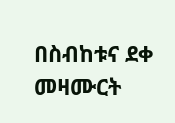በስብከቱና ደቀ መዛሙርት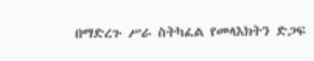በማድረጉ ሥራ ስትካፈል የመላእክትን ድጋፍ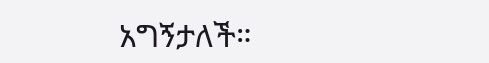አግኝታለች።